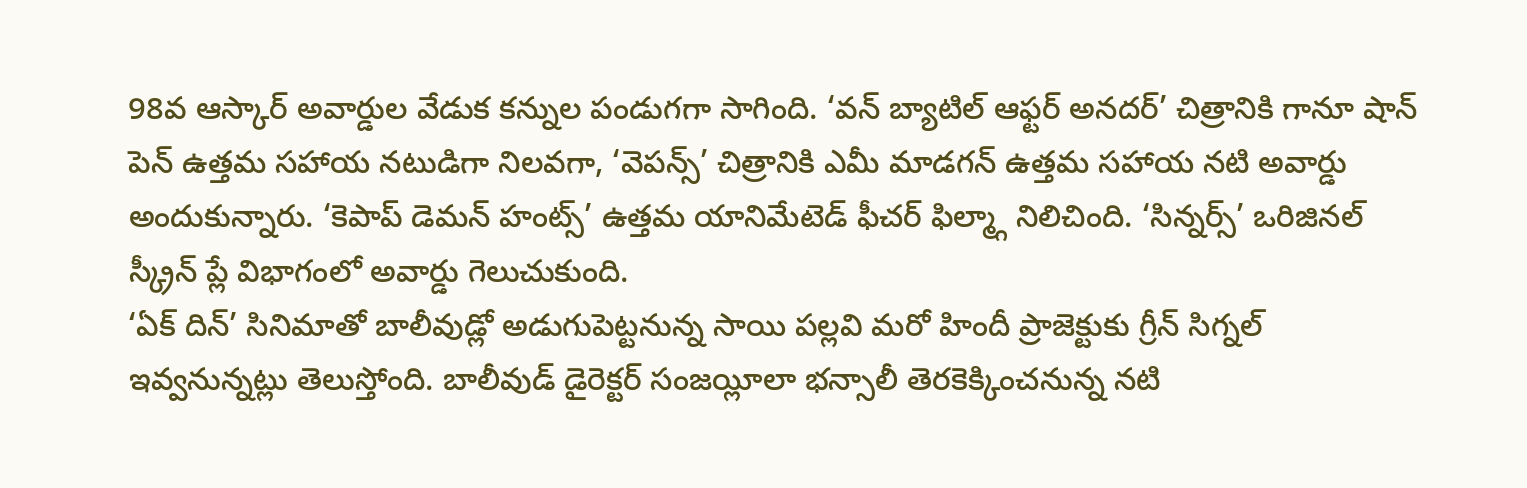98వ ఆస్కార్ అవార్డుల వేడుక కన్నుల పండుగగా సాగింది. ‘వన్ బ్యాటిల్ ఆఫ్టర్ అనదర్’ చిత్రానికి గానూ షాన్ పెన్ ఉత్తమ సహాయ నటుడిగా నిలవగా, ‘వెపన్స్’ చిత్రానికి ఎమీ మాడగన్ ఉత్తమ సహాయ నటి అవార్డు అందుకున్నారు. ‘కెపాప్ డెమన్ హంట్స్’ ఉత్తమ యానిమేటెడ్ ఫీచర్ ఫిల్మ్గా నిలిచింది. ‘సిన్నర్స్’ ఒరిజినల్ స్క్రీన్ ప్లే విభాగంలో అవార్డు గెలుచుకుంది.
‘ఏక్ దిన్’ సినిమాతో బాలీవుడ్లో అడుగుపెట్టనున్న సాయి పల్లవి మరో హిందీ ప్రాజెక్టుకు గ్రీన్ సిగ్నల్ ఇవ్వనున్నట్లు తెలుస్తోంది. బాలీవుడ్ డైరెక్టర్ సంజయ్లీలా భన్సాలీ తెరకెక్కించనున్న నటి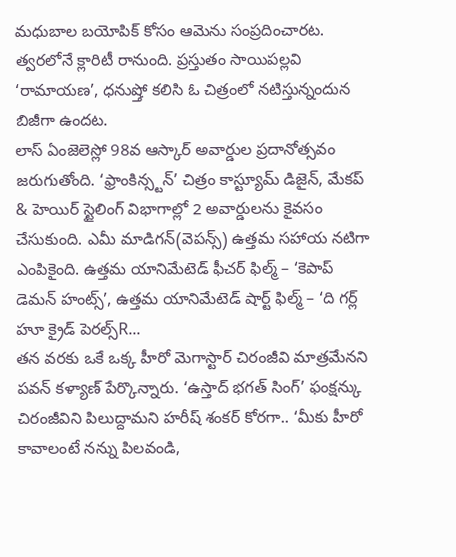మధుబాల బయోపిక్ కోసం ఆమెను సంప్రదించారట. త్వరలోనే క్లారిటీ రానుంది. ప్రస్తుతం సాయిపల్లవి ‘రామాయణ’, ధనుష్తో కలిసి ఓ చిత్రంలో నటిస్తున్నందున బిజీగా ఉందట.
లాస్ ఏంజెలెస్లో 98వ ఆస్కార్ అవార్డుల ప్రదానోత్సవం జరుగుతోంది. ‘ఫ్రాంకిన్స్టన్’ చిత్రం కాస్ట్యూమ్ డిజైన్, మేకప్ & హెయిర్ స్టైలింగ్ విభాగాల్లో 2 అవార్డులను కైవసం చేసుకుంది. ఎమీ మాడిగన్(వెపన్స్) ఉత్తమ సహాయ నటిగా ఎంపికైంది. ఉత్తమ యానిమేటెడ్ ఫీచర్ ఫిల్మ్ – ‘కెపాప్ డెమన్ హంట్స్’, ఉత్తమ యానిమేటెడ్ షార్ట్ ఫిల్మ్ – ‘ది గర్ల్ హూ క్రైడ్ పెరల్స్R...
తన వరకు ఒకే ఒక్క హీరో మెగాస్టార్ చిరంజీవి మాత్రమేనని పవన్ కళ్యాణ్ పేర్కొన్నారు. ‘ఉస్తాద్ భగత్ సింగ్’ ఫంక్షన్కు చిరంజీవిని పిలుద్దామని హరీష్ శంకర్ కోరగా.. ‘మీకు హీరో కావాలంటే నన్ను పిలవండి,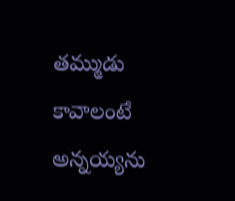తమ్ముడు కావాలంటే అన్నయ్యను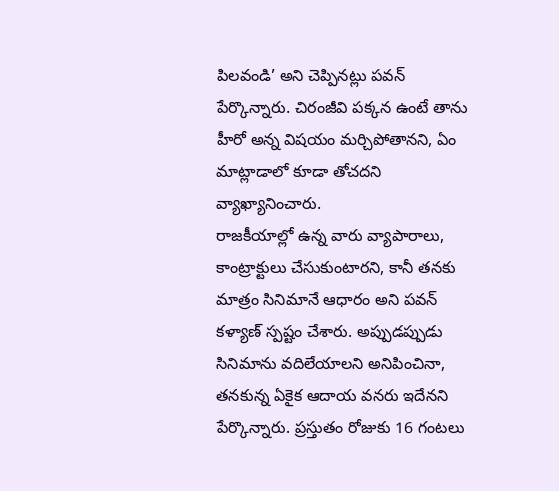పిలవండి’ అని చెప్పినట్లు పవన్ పేర్కొన్నారు. చిరంజీవి పక్కన ఉంటే తాను హీరో అన్న విషయం మర్చిపోతానని, ఏం మాట్లాడాలో కూడా తోచదని వ్యాఖ్యానించారు.
రాజకీయాల్లో ఉన్న వారు వ్యాపారాలు, కాంట్రాక్టులు చేసుకుంటారని, కానీ తనకు మాత్రం సినిమానే ఆధారం అని పవన్ కళ్యాణ్ స్పష్టం చేశారు. అప్పుడప్పుడు సినిమాను వదిలేయాలని అనిపించినా, తనకున్న ఏకైక ఆదాయ వనరు ఇదేనని పేర్కొన్నారు. ప్రస్తుతం రోజుకు 16 గంటలు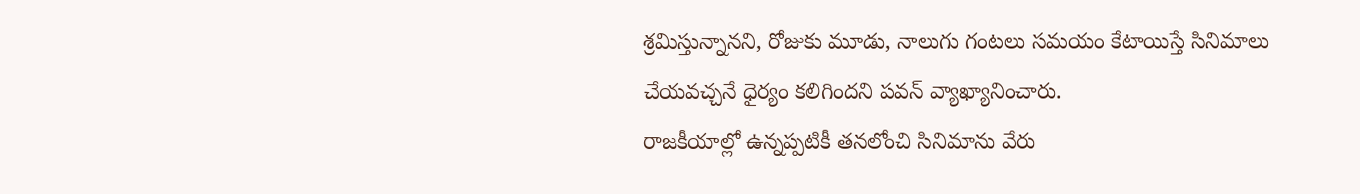శ్రమిస్తున్నానని, రోజుకు మూడు, నాలుగు గంటలు సమయం కేటాయిస్తే సినిమాలు చేయవచ్చనే ధైర్యం కలిగిందని పవన్ వ్యాఖ్యానించారు.
రాజకీయాల్లో ఉన్నప్పటికీ తనలోంచి సినిమాను వేరు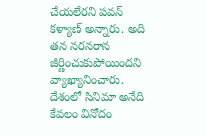చేయలేరని పవన్ కళ్యాణ్ అన్నారు. అది తన నరనరాన జీర్ణించుకుపోయిందని వ్యాఖ్యానించారు. దేశంలో సినిమా అనేది కేవలం వినోదం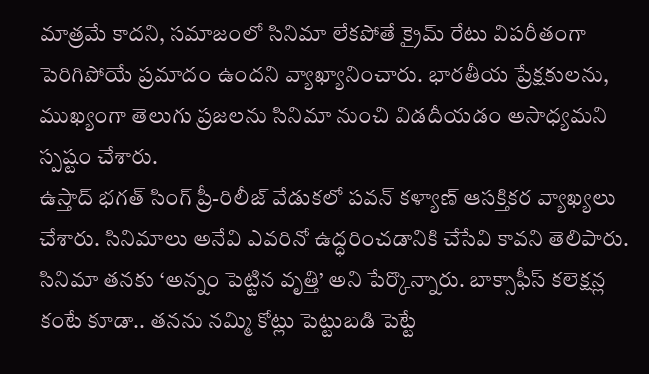మాత్రమే కాదని, సమాజంలో సినిమా లేకపోతే క్రైమ్ రేటు విపరీతంగా పెరిగిపోయే ప్రమాదం ఉందని వ్యాఖ్యానించారు. భారతీయ ప్రేక్షకులను, ముఖ్యంగా తెలుగు ప్రజలను సినిమా నుంచి విడదీయడం అసాధ్యమని స్పష్టం చేశారు.
ఉస్తాద్ భగత్ సింగ్ ప్రీ-రిలీజ్ వేడుకలో పవన్ కళ్యాణ్ ఆసక్తికర వ్యాఖ్యలు చేశారు. సినిమాలు అనేవి ఎవరినో ఉద్ధరించడానికి చేసేవి కావని తెలిపారు. సినిమా తనకు ‘అన్నం పెట్టిన వృత్తి’ అని పేర్కొన్నారు. బాక్సాఫీస్ కలెక్షన్ల కంటే కూడా.. తనను నమ్మి కోట్లు పెట్టుబడి పెట్టే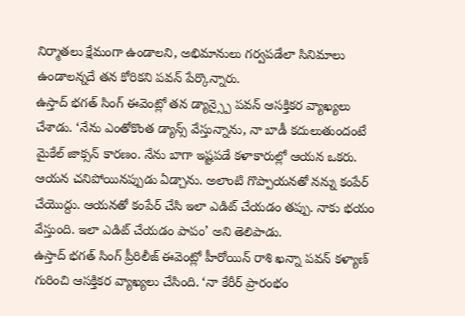నిర్మాతలు క్షేమంగా ఉండాలని, అభిమానులు గర్వపడేలా సినిమాలు ఉండాలన్నదే తన కోరికని పవన్ పేర్కొన్నారు.
ఉస్తాద్ భగత్ సింగ్ ఈవెంట్లో తన డ్యాన్స్పై పవన్ ఆసక్తికర వ్యాఖ్యలు చేశాడు. ‘నేను ఎంతోకొంత డ్యాన్స్ వేస్తున్నాను, నా బాడీ కదులుతుందంటే మైకేల్ జాక్సన్ కారణం. నేను బాగా ఇష్టపడే కళాకారుల్లో ఆయన ఒకరు. ఆయన చనిపోయినప్పుడు ఏడ్చాను. అలాంటి గొప్పాయనతో నన్ను కంపేర్ చేయొద్దు. ఆయనతో కంపేర్ చేసి ఇలా ఎడిట్ చేయడం తప్పు. నాకు భయం వేస్తుంది. ఇలా ఎడిట్ చేయడం పాపం’ అని తెలిపాడు.
ఉస్తాద్ భగత్ సింగ్ ప్రీరిలీజ్ ఈవెంట్లో హీరోయిన్ రాశి ఖన్నా పవన్ కళ్యాణ్ గురించి ఆసక్తికర వ్యాఖ్యలు చేసింది. ‘నా కేరీర్ ప్రారంభం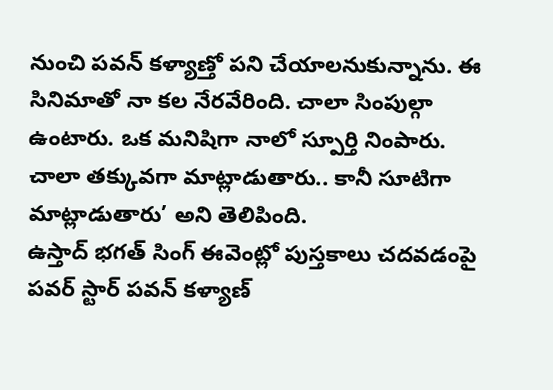నుంచి పవన్ కళ్యాణ్తో పని చేయాలనుకున్నాను. ఈ సినిమాతో నా కల నేరవేరింది. చాలా సింపుల్గా ఉంటారు. ఒక మనిషిగా నాలో స్పూర్తి నింపారు. చాలా తక్కువగా మాట్లాడుతారు.. కానీ సూటిగా మాట్లాడుతారు’ అని తెలిపింది.
ఉస్తాద్ భగత్ సింగ్ ఈవెంట్లో పుస్తకాలు చదవడంపై పవర్ స్టార్ పవన్ కళ్యాణ్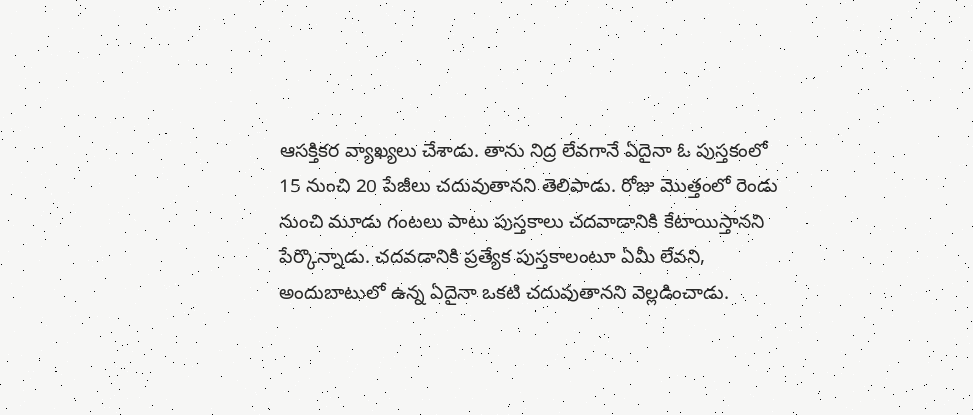ఆసక్తికర వ్యాఖ్యలు చేశాడు. తాను నిద్ర లేవగానే ఏదైనా ఓ పుస్తకంలో 15 నుంచి 20 పేజీలు చదువుతానని తెలిపాడు. రోజు మొత్తంలో రెండు నుంచి మూడు గంటలు పాటు పుస్తకాలు చదవాడానికి కేటాయిస్తానని పేర్కొన్నాడు. చదవడానికి ప్రత్యేక పుస్తకాలంటూ ఏమీ లేవని, అందుబాటులో ఉన్న ఏదైనా ఒకటి చదువుతానని వెల్లడించాడు.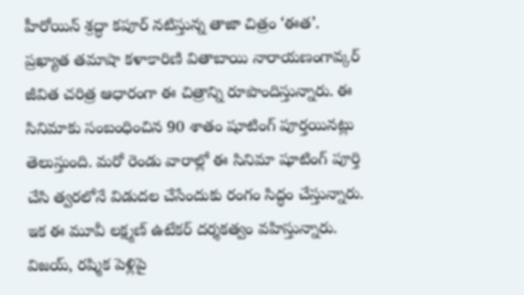హీరోయిన్ శ్రద్ధా కపూర్ నటిస్తున్న తాజా చిత్రం ‘ఈత’. ప్రఖ్యాత తమాషా కళాకారిణి వితాబాయి నారాయణంగావ్కర్ జీవిత చరిత్ర ఆధారంగా ఈ చిత్రాన్ని రూపొందిస్తున్నారు. ఈ సినిమాకు సంబంధించిన 90 శాతం షూటింగ్ పూర్తయినట్లు తెలుస్తుంది. మరో రెండు వారాల్లో ఈ సినిమా షూటింగ్ పూర్తి చేసి త్వరలోనే విడుదల చేసేందుకు రంగం సిద్ధం చేస్తున్నారు. ఇక ఈ మూవీ లక్ష్మణ్ ఉటేకర్ దర్శకత్వం వహిస్తున్నారు.
విజయ్, రష్మిక పెళ్లిపై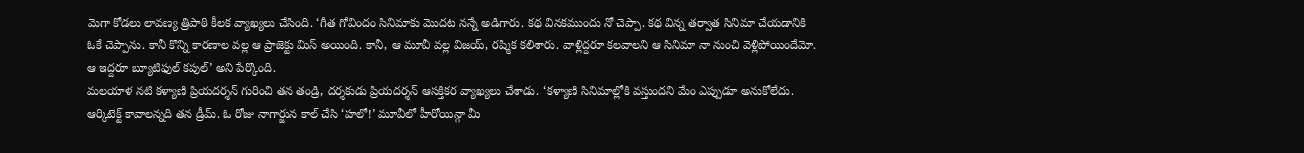మెగా కోడలు లావణ్య త్రిపాఠి కీలక వ్యాఖ్యలు చేసింది. ‘గీత గోవిందం సినిమాకు మొదట నన్నే అడిగారు. కథ వినకముందు నో చెప్పా. కథ విన్న తర్వాత సినిమా చేయడానికి ఓకే చెప్పాను. కానీ కొన్ని కారణాల వల్ల ఆ ప్రాజెక్టు మిస్ అయింది. కానీ, ఆ మూవీ వల్ల విజయ్, రష్మిక కలిశారు. వాళ్లిద్దరూ కలవాలని ఆ సినిమా నా నుంచి వెళ్లిపోయిందేమో. ఆ ఇద్దరూ బ్యూటిఫుల్ కపుల్’ అని పేర్కొంది.
మలయాళ నటి కళ్యాణి ప్రియదర్శన్ గురించి తన తండ్రి, దర్శకుడు ప్రియదర్శన్ ఆసక్తికర వ్యాఖ్యలు చేశాడు. ‘కళ్యాణి సినిమాల్లోకి వస్తుందని మేం ఎప్పుడూ అనుకోలేదు. ఆర్కిటెక్ట్ కావాలన్నది తన డ్రీమ్. ఓ రోజు నాగార్జున కాల్ చేసి ‘హలో!’ మూవీలో హీరోయిన్గా మీ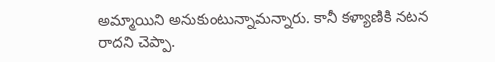అమ్మాయిని అనుకుంటున్నామన్నారు. కానీ కళ్యాణికి నటన రాదని చెప్పా.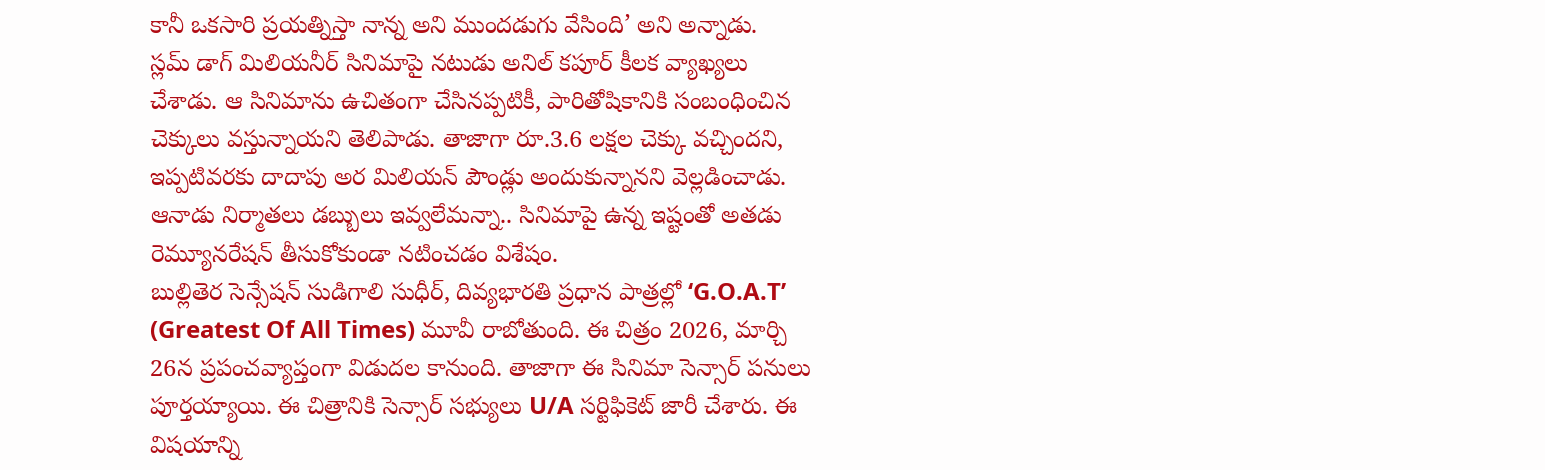కానీ ఒకసారి ప్రయత్నిస్తా నాన్న అని ముందడుగు వేసింది’ అని అన్నాడు.
స్లమ్ డాగ్ మిలియనీర్ సినిమాపై నటుడు అనిల్ కపూర్ కీలక వ్యాఖ్యలు చేశాడు. ఆ సినిమాను ఉచితంగా చేసినప్పటికీ, పారితోషికానికి సంబంధించిన చెక్కులు వస్తున్నాయని తెలిపాడు. తాజాగా రూ.3.6 లక్షల చెక్కు వచ్చిందని, ఇప్పటివరకు దాదాపు అర మిలియన్ పౌండ్లు అందుకున్నానని వెల్లడించాడు. ఆనాడు నిర్మాతలు డబ్బులు ఇవ్వలేమన్నా.. సినిమాపై ఉన్న ఇష్టంతో అతడు రెమ్యూనరేషన్ తీసుకోకుండా నటించడం విశేషం.
బుల్లితెర సెన్సేషన్ సుడిగాలి సుధీర్, దివ్యభారతి ప్రధాన పాత్రల్లో ‘G.O.A.T’ (Greatest Of All Times) మూవీ రాబోతుంది. ఈ చిత్రం 2026, మార్చి 26న ప్రపంచవ్యాప్తంగా విడుదల కానుంది. తాజాగా ఈ సినిమా సెన్సార్ పనులు పూర్తయ్యాయి. ఈ చిత్రానికి సెన్సార్ సభ్యులు U/A సర్టిఫికెట్ జారీ చేశారు. ఈ విషయాన్ని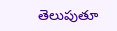తెలుపుతూ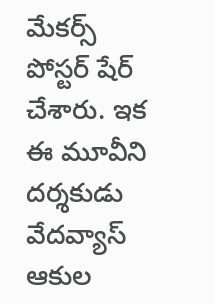మేకర్స్ పోస్టర్ షేర్ చేశారు. ఇక ఈ మూవీని దర్శకుడు వేదవ్యాస్ ఆకుల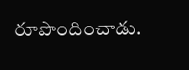రూపొందించాడు.